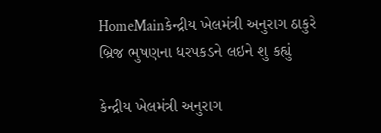HomeMainકેન્દ્રીય ખેલમંત્રી અનુરાગ ઠાકુરે બ્રિજ ભુષણના ધરપકડને લઇને શુ કહ્યું

કેન્દ્રીય ખેલમંત્રી અનુરાગ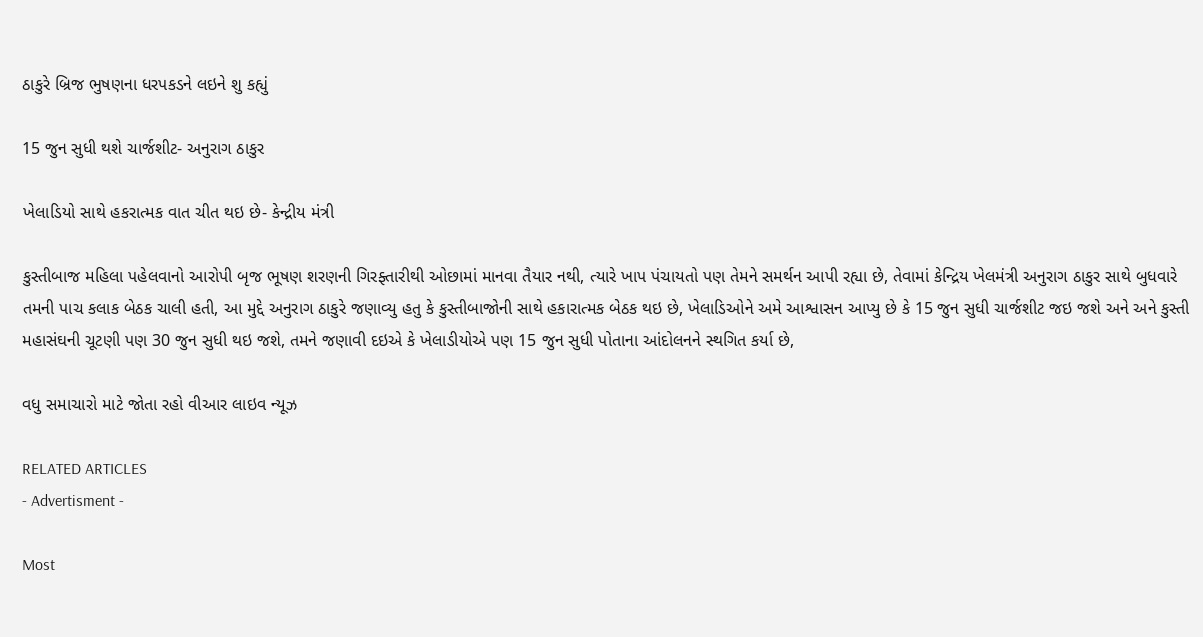ઠાકુરે બ્રિજ ભુષણના ધરપકડને લઇને શુ કહ્યું

15 જુન સુધી થશે ચાર્જશીટ- અનુરાગ ઠાકુર

ખેલાડિયો સાથે હકરાત્મક વાત ચીત થઇ છે- કેન્દ્રીય મંત્રી

કુસ્તીબાજ મહિલા પહેલવાનો આરોપી બૃજ ભૂષણ શરણની ગિરફ્તારીથી ઓછામાં માનવા તૈયાર નથી, ત્યારે ખાપ પંચાયતો પણ તેમને સમર્થન આપી રહ્યા છે, તેવામાં કેન્દ્રિય ખેલમંત્રી અનુરાગ ઠાકુર સાથે બુધવારે તમની પાચ કલાક બેઠક ચાલી હતી, આ મુદ્દે અનુરાગ ઠાકુરે જણાવ્યુ હતુ કે કુસ્તીબાજોની સાથે હકારાત્મક બેઠક થઇ છે, ખેલાડિઓને અમે આશ્વાસન આપ્યુ છે કે 15 જુન સુધી ચાર્જશીટ જઇ જશે અને અને કુસ્તી મહાસંઘની ચૂટણી પણ 30 જુન સુધી થઇ જશે, તમને જણાવી દઇએ કે ખેલાડીયોએ પણ 15 જુન સુધી પોતાના આંદોલનને સ્થગિત કર્યા છે,

વધુ સમાચારો માટે જોતા રહો વીઆર લાઇવ ન્યૂઝ

RELATED ARTICLES
- Advertisment -

Most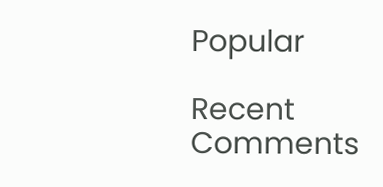Popular

Recent Comments